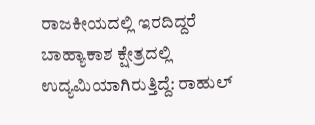ರಾಜಕೀಯದಲ್ಲಿ ಇರದಿದ್ದರೆ ಬಾಹ್ಯಾಕಾಶ ಕ್ಷೇತ್ರದಲ್ಲಿ ಉದ್ಯಮಿಯಾಗಿರುತ್ತಿದ್ದೆ: ರಾಹುಲ್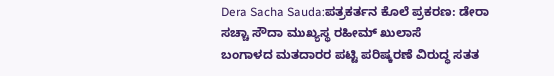Dera Sacha Sauda:ಪತ್ರಕರ್ತನ ಕೊಲೆ ಪ್ರಕರಣ: ಡೇರಾ ಸಚ್ಚಾ ಸೌದಾ ಮುಖ್ಯಸ್ಥ ರಹೀಮ್ ಖುಲಾಸೆ
ಬಂಗಾಳದ ಮತದಾರರ ಪಟ್ಟಿ ಪರಿಷ್ಕರಣೆ ವಿರುದ್ಧ ಸತತ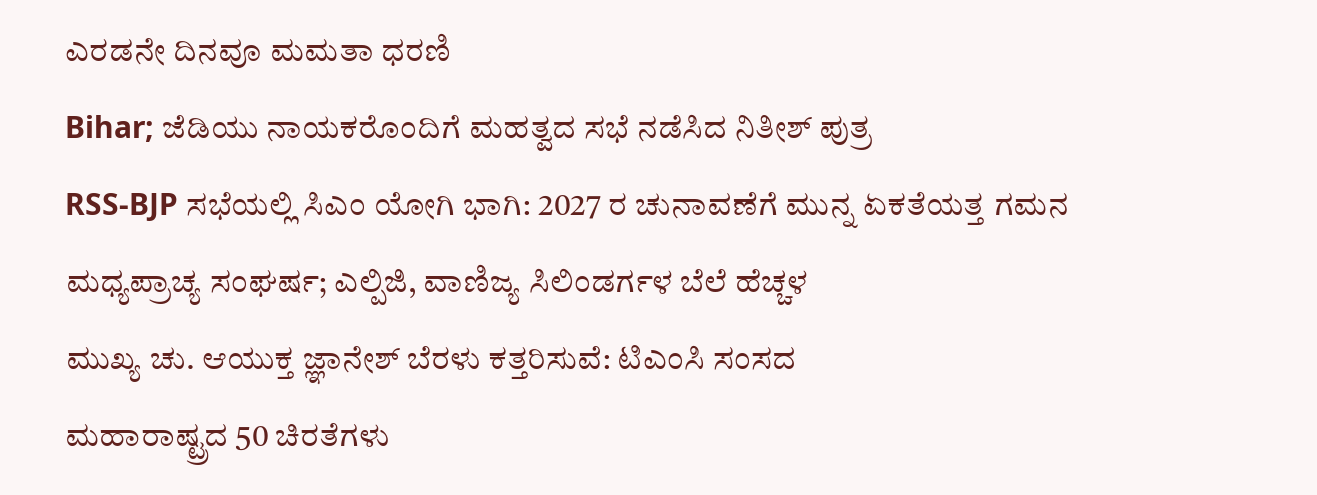ಎರಡನೇ ದಿನವೂ ಮಮತಾ ಧರಣಿ
Bihar; ಜೆಡಿಯು ನಾಯಕರೊಂದಿಗೆ ಮಹತ್ವದ ಸಭೆ ನಡೆಸಿದ ನಿತೀಶ್ ಪುತ್ರ
RSS-BJP ಸಭೆಯಲ್ಲಿ ಸಿಎಂ ಯೋಗಿ ಭಾಗಿ: 2027 ರ ಚುನಾವಣೆಗೆ ಮುನ್ನ ಏಕತೆಯತ್ತ ಗಮನ
ಮಧ್ಯಪ್ರಾಚ್ಯ ಸಂಘರ್ಷ; ಎಲ್ಪಿಜಿ, ವಾಣಿಜ್ಯ ಸಿಲಿಂಡರ್ಗಳ ಬೆಲೆ ಹೆಚ್ಚಳ
ಮುಖ್ಯ ಚು. ಆಯುಕ್ತ ಜ್ಞಾನೇಶ್ ಬೆರಳು ಕತ್ತರಿಸುವೆ: ಟಿಎಂಸಿ ಸಂಸದ
ಮಹಾರಾಷ್ಟ್ರದ 50 ಚಿರತೆಗಳು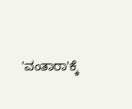'ವಂತಾರಾ'ಕ್ಕೆ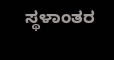ಸ್ಥಳಾಂತರ